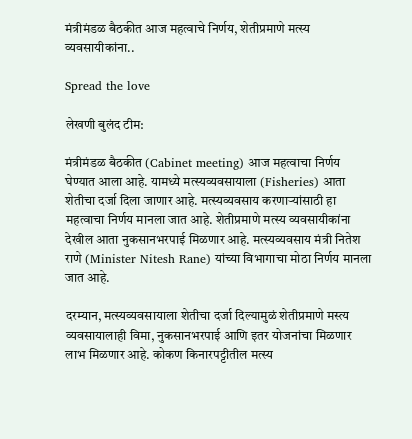मंत्रीमंडळ बैठकीत आज महत्वाचे निर्णय, शेतीप्रमाणे मत्स्य व्यवसायीकांना..

Spread the love

लेखणी बुलंद टीम:

मंत्रीमंडळ बैठकीत (Cabinet meeting) आज महत्वाचा निर्णय घेण्यात आला आहे. यामध्ये मत्स्यव्यवसायाला (Fisheries) आता शेतीचा दर्जा दिला जाणार आहे. मत्स्यव्यवसाय करणाऱ्यांसाठी हा महत्वाचा निर्णय मानला जात आहे. शेतीप्रमाणे मत्स्य व्यवसायीकांना देखील आता नुकसानभरपाई मिळणार आहे. मत्स्यव्यवसाय मंत्री नितेश राणे (Minister Nitesh Rane) यांच्या विभागाचा मोठा निर्णय मानला जात आहे.

दरम्यान, मत्स्यव्यवसायाला शेतीचा दर्जा दिल्यामुळं शेतीप्रमाणे मस्त्य व्यवसायालाही विमा, नुकसानभरपाई आणि इतर योजनांचा मिळणार लाभ मिळणार आहे. कोकण किनारपट्टीतील मत्स्य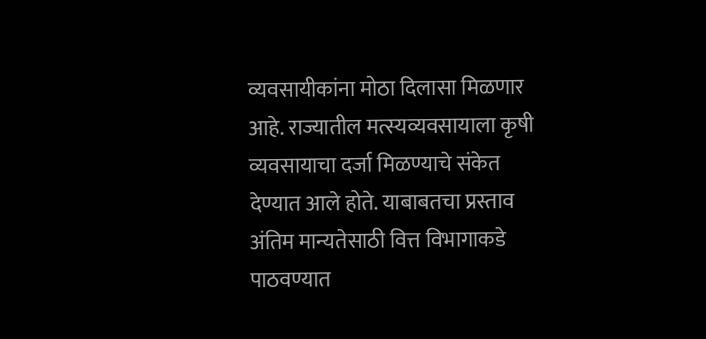व्यवसायीकांना मोठा दिलासा मिळणार आहे. राज्यातील मत्स्यव्यवसायाला कृषी व्यवसायाचा दर्जा मिळण्याचे संकेत देण्यात आले होते. याबाबतचा प्रस्ताव अंतिम मान्यतेसाठी वित्त विभागाकडे पाठवण्यात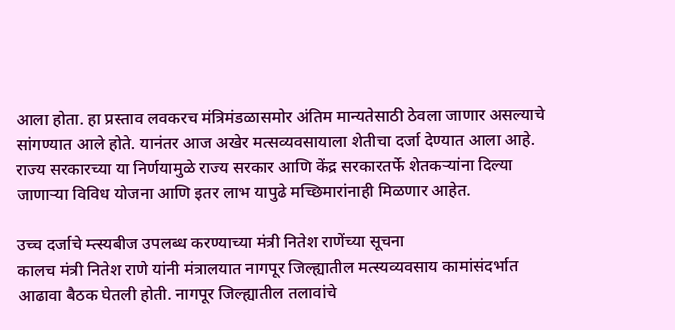आला होता. हा प्रस्ताव लवकरच मंत्रिमंडळासमोर अंतिम मान्यतेसाठी ठेवला जाणार असल्याचे सांगण्यात आले होते. यानंतर आज अखेर मत्सव्यवसायाला शेतीचा दर्जा देण्यात आला आहे. राज्य सरकारच्या या निर्णयामुळे राज्य सरकार आणि केंद्र सरकारतर्फे शेतकऱ्यांना दिल्या जाणाऱ्या विविध योजना आणि इतर लाभ यापुढे मच्छिमारांनाही मिळणार आहेत.

उच्च दर्जाचे म्त्स्यबीज उपलब्ध करण्याच्या मंत्री नितेश राणेंच्या सूचना
कालच मंत्री नितेश राणे यांनी मंत्रालयात नागपूर जिल्ह्यातील मत्स्यव्यवसाय कामांसंदर्भात आढावा बैठक घेतली होती. नागपूर जिल्ह्यातील तलावांचे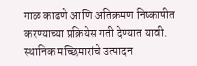गाळ काढणे आणि अतिक्रमण निष्काषीत करण्याच्या प्रक्रियेस गती देण्यात यावी. स्थानिक मच्छिमारांचे उत्पादन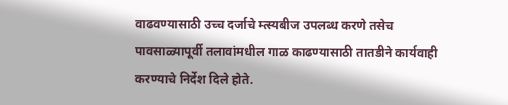वाढवण्यासाठी उच्च दर्जाचे म्त्स्यबीज उपलब्ध करणे तसेच पावसाळ्यापूर्वी तलावांमधील गाळ काढण्यासाठी तातडीने कार्यवाही करण्याचे निर्देश दिले होते.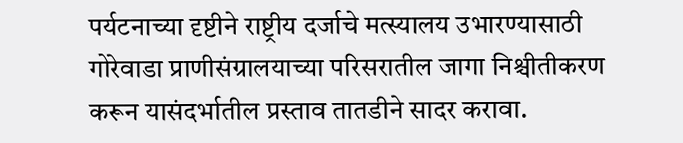पर्यटनाच्या दृष्टीने राष्ट्रीय दर्जाचे मत्स्यालय उभारण्यासाठी गोरेवाडा प्राणीसंग्रालयाच्या परिसरातील जागा निश्चीतीकरण करून यासंदर्भातील प्रस्ताव तातडीने सादर करावा.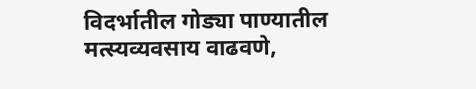विदर्भातील गोड्या पाण्यातील मत्स्यव्यवसाय वाढवणे,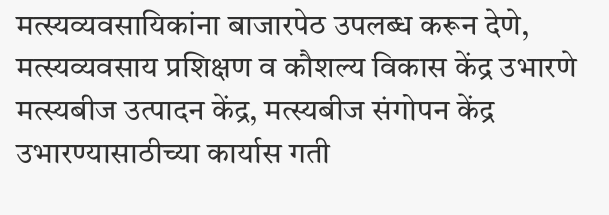मत्स्यव्यवसायिकांना बाजारपेठ उपलब्ध करून देणे, मत्स्यव्यवसाय प्रशिक्षण व कौशल्य विकास केंद्र उभारणे मत्स्यबीज उत्पादन केंद्र, मत्स्यबीज संगोपन केंद्र उभारण्यासाठीच्या कार्यास गती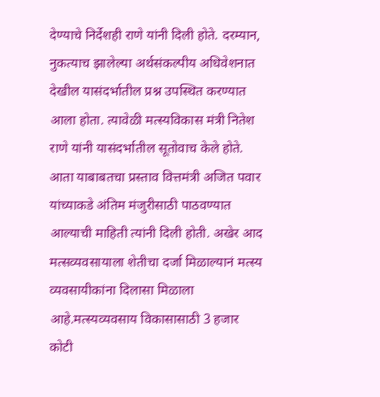देण्याचे निर्देशही राणे यांनी दिली होते. दरम्यान, नुकत्याच झालेल्या अर्थसंकल्पीय अधिवेशनात देखील यासंदर्भातील प्रश्न उपस्थित करण्यात आला होता. त्यावेळी मत्स्यविकास मंत्री नितेश राणे यांनी यासंदर्भातील सूतोवाच केले होते. आता याबाबतचा प्रस्ताव वित्तमंत्री अजित पवार यांच्याकडे अंतिम मंजुरीसाठी पाठवण्यात आल्याची माहिती त्यांनी दिली होती. अखेर आद मत्सव्यवसायाला शेतीचा दर्जा मिळाल्यानं मत्स्य व्यवसायीकांना दिलासा मिळाला आहे.मत्स्यव्यवसाय विकासासाठी 3 हजार कोटी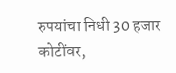रुपयांचा निधी 30 हजार कोटींवर,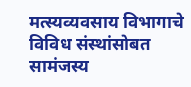मत्स्यव्यवसाय विभागाचे विविध संस्थांसोबत सामंजस्य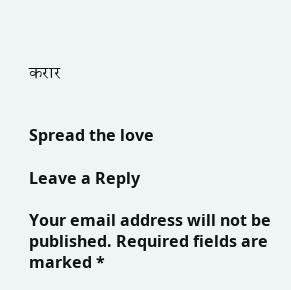करार


Spread the love

Leave a Reply

Your email address will not be published. Required fields are marked *